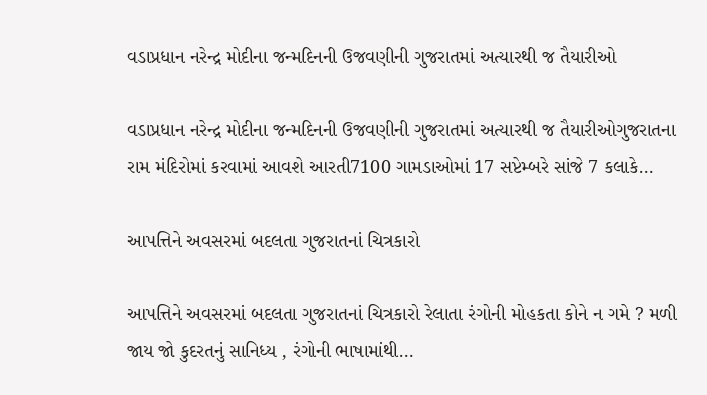વડાપ્રધાન નરેન્દ્ર મોદીના જન્મદિનની ઉજવણીની ગુજરાતમાં અત્યારથી જ તૈયારીઓ

વડાપ્રધાન નરેન્દ્ર મોદીના જન્મદિનની ઉજવણીની ગુજરાતમાં અત્યારથી જ તૈયારીઓગુજરાતના રામ મંદિરોમાં કરવામાં આવશે આરતી7100 ગામડાઓમાં 17 સપ્ટેમ્બરે સાંજે 7 કલાકે…

આપત્તિને અવસરમાં બદલતા ગુજરાતનાં ચિત્રકારો

આપત્તિને અવસરમાં બદલતા ગુજરાતનાં ચિત્રકારો રેલાતા રંગોની મોહકતા કોને ન ગમે ? મળી જાય જો કુદરતનું સાનિધ્ય , રંગોની ભાષામાંથી…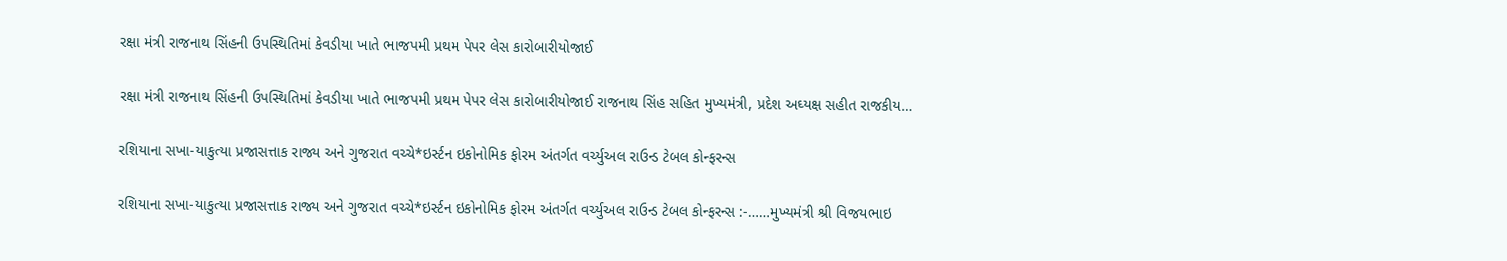રક્ષા મંત્રી રાજનાથ સિંહની ઉપસ્થિતિમાં કેવડીયા ખાતે ભાજપમી પ્રથમ પેપર લેસ કારોબારીયોજાઈ

રક્ષા મંત્રી રાજનાથ સિંહની ઉપસ્થિતિમાં કેવડીયા ખાતે ભાજપમી પ્રથમ પેપર લેસ કારોબારીયોજાઈ રાજનાથ સિંહ સહિત મુખ્યમંત્રી, પ્રદેશ અઘ્યક્ષ સહીત રાજકીય…

રશિયાના સખા-યાકુત્યા પ્રજાસત્તાક રાજ્ય અને ગુજરાત વચ્ચે*ઇર્સ્ટન ઇકોનોમિક ફોરમ અંતર્ગત વર્ચ્યુઅલ રાઉન્ડ ટેબલ કોન્ફરન્સ

રશિયાના સખા-યાકુત્યા પ્રજાસત્તાક રાજ્ય અને ગુજરાત વચ્ચે*ઇર્સ્ટન ઇકોનોમિક ફોરમ અંતર્ગત વર્ચ્યુઅલ રાઉન્ડ ટેબલ કોન્ફરન્સ :-……મુખ્યમંત્રી શ્રી વિજયભાઇ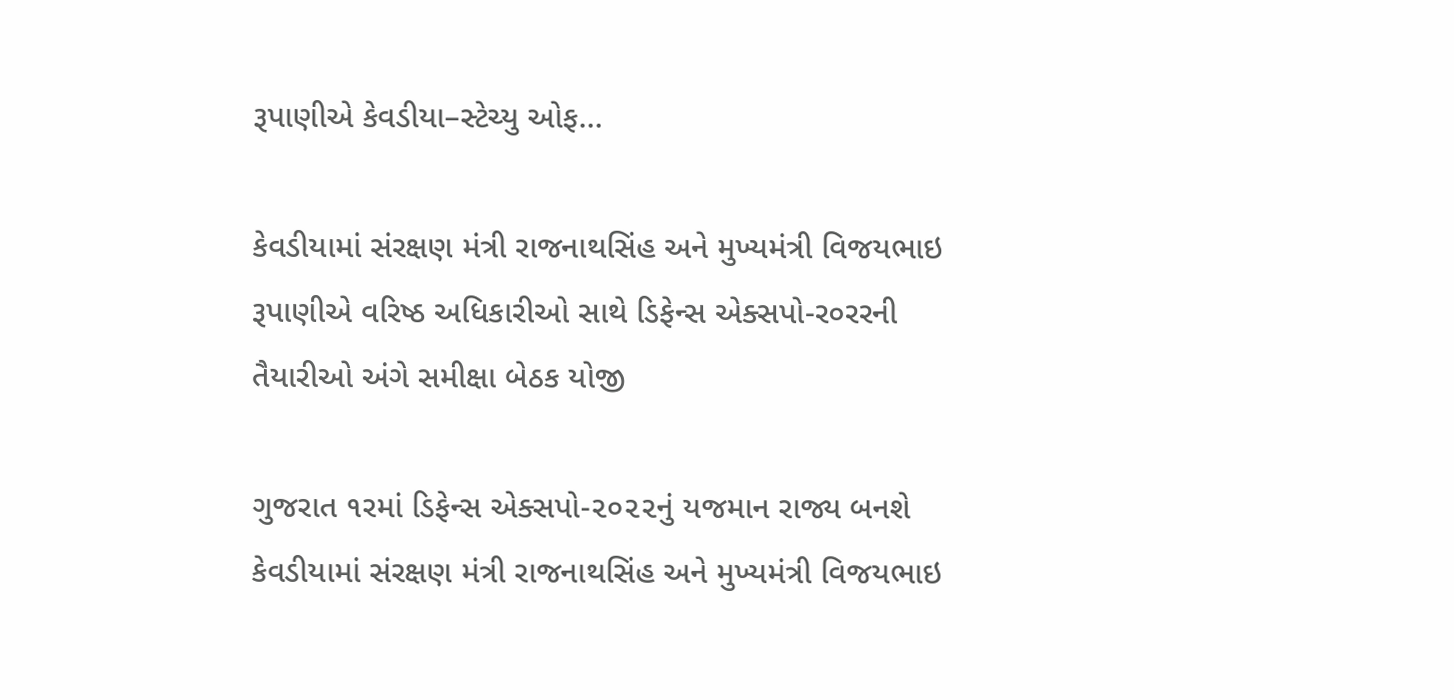રૂપાણીએ કેવડીયા–સ્ટેચ્યુ ઓફ…

કેવડીયામાં સંરક્ષણ મંત્રી રાજનાથસિંહ અને મુખ્યમંત્રી વિજયભાઇ રૂપાણીએ વરિષ્ઠ અધિકારીઓ સાથે ડિફેન્સ એક્સપો-ર૦રરની તૈયારીઓ અંગે સમીક્ષા બેઠક યોજી

ગુજરાત ૧રમાં ડિફેન્સ એક્સપો-૨૦૨૨નું યજમાન રાજ્ય બનશે કેવડીયામાં સંરક્ષણ મંત્રી રાજનાથસિંહ અને મુખ્યમંત્રી વિજયભાઇ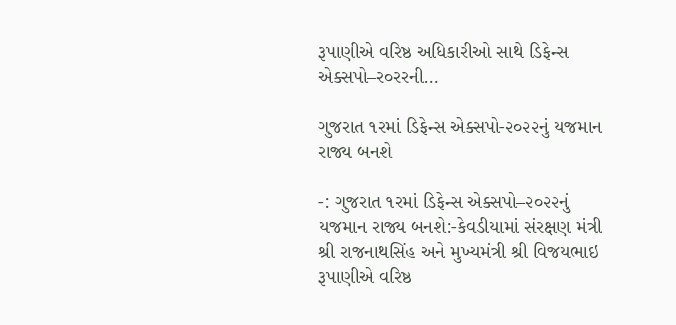રૂપાણીએ વરિષ્ઠ અધિકારીઓ સાથે ડિફેન્સ એક્સપો–ર૦રરની…

ગુજરાત ૧રમાં ડિફેન્સ એક્સપો-૨૦૨૨નું યજમાન રાજ્ય બનશે

-: ગુજરાત ૧રમાં ડિફેન્સ એક્સપો–૨૦૨૨નું યજમાન રાજ્ય બનશે:-કેવડીયામાં સંરક્ષણ મંત્રી શ્રી રાજનાથસિંહ અને મુખ્યમંત્રી શ્રી વિજયભાઇ રૂપાણીએ વરિષ્ઠ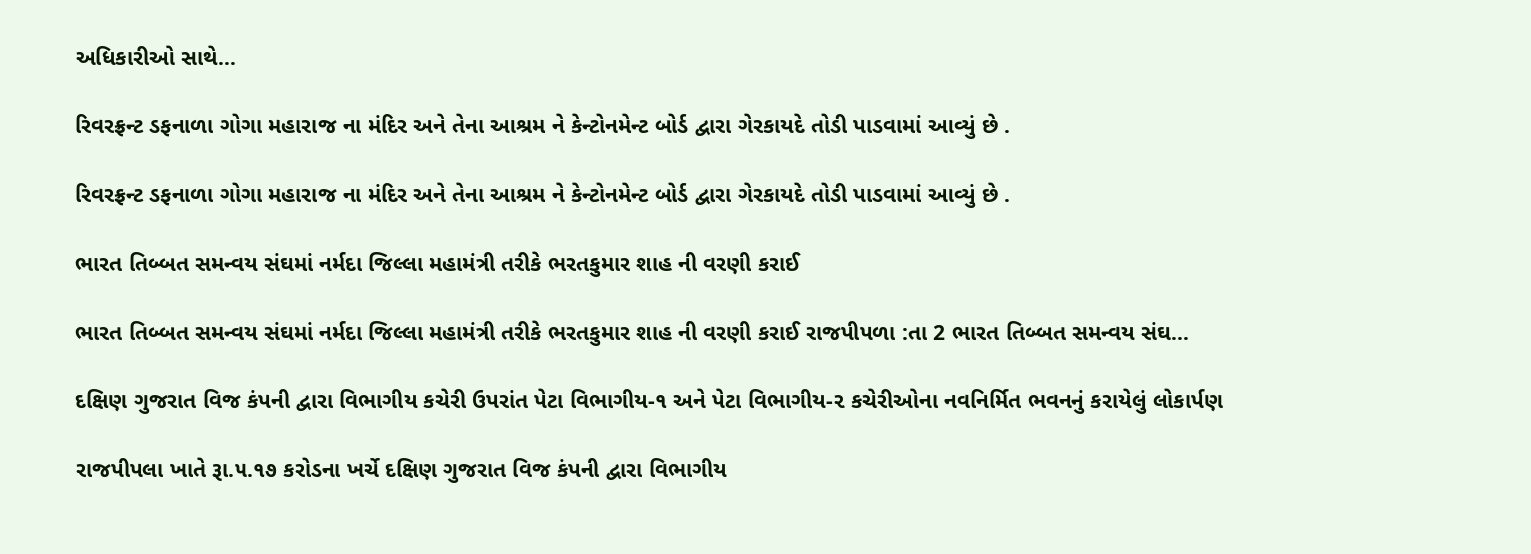અધિકારીઓ સાથે…

રિવરફ્રન્ટ ડફનાળા ગોગા મહારાજ ના મંદિર અને તેના આશ્રમ ને કેન્ટોનમેન્ટ બોર્ડ દ્વારા ગેરકાયદે તોડી પાડવામાં આવ્યું છે .

રિવરફ્રન્ટ ડફનાળા ગોગા મહારાજ ના મંદિર અને તેના આશ્રમ ને કેન્ટોનમેન્ટ બોર્ડ દ્વારા ગેરકાયદે તોડી પાડવામાં આવ્યું છે .

ભારત તિબ્બત સમન્વય સંઘમાં નર્મદા જિલ્લા મહામંત્રી તરીકે ભરતકુમાર શાહ ની વરણી કરાઈ

ભારત તિબ્બત સમન્વય સંઘમાં નર્મદા જિલ્લા મહામંત્રી તરીકે ભરતકુમાર શાહ ની વરણી કરાઈ રાજપીપળા :તા 2 ભારત તિબ્બત સમન્વય સંઘ…

દક્ષિણ ગુજરાત વિજ કંપની દ્વારા વિભાગીય કચેરી ઉપરાંત પેટા વિભાગીય-૧ અને પેટા વિભાગીય-૨ કચેરીઓના નવનિર્મિત ભવનનું કરાયેલું લોકાર્પણ

રાજપીપલા ખાતે રૂા.૫.૧૭ કરોડના ખર્ચે દક્ષિણ ગુજરાત વિજ કંપની દ્વારા વિભાગીય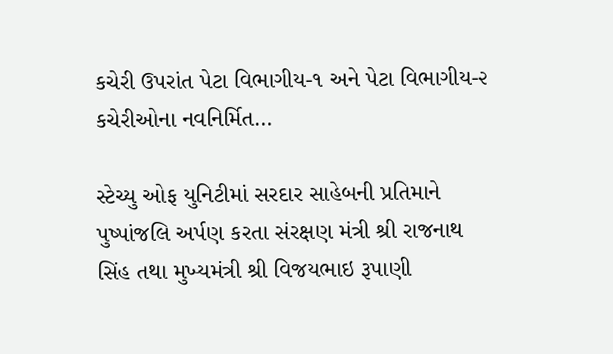કચેરી ઉપરાંત પેટા વિભાગીય-૧ અને પેટા વિભાગીય-૨ કચેરીઓના નવનિર્મિત…

સ્ટેચ્યુ ઓફ યુનિટીમાં સરદાર સાહેબની પ્રતિમાને પુષ્પાંજલિ અર્પણ કરતા સંરક્ષણ મંત્રી શ્રી રાજનાથ સિંહ તથા મુખ્યમંત્રી શ્રી વિજયભાઇ રૂપાણી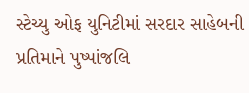સ્ટેચ્યુ ઓફ યુનિટીમાં સરદાર સાહેબની પ્રતિમાને પુષ્પાંજલિ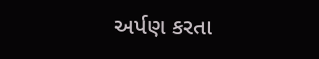અર્પણ કરતા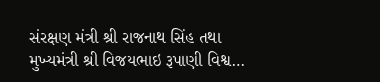સંરક્ષણ મંત્રી શ્રી રાજનાથ સિંહ તથા મુખ્યમંત્રી શ્રી વિજયભાઇ રૂપાણી વિશ્વ…